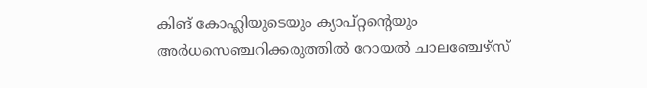കിങ് കോഹ്ലിയുടെയും ക്യാപ്റ്റന്റെയും അർധസെഞ്ചറിക്കരുത്തിൽ റോയല്‍ ചാലഞ്ചേഴ്‌സ്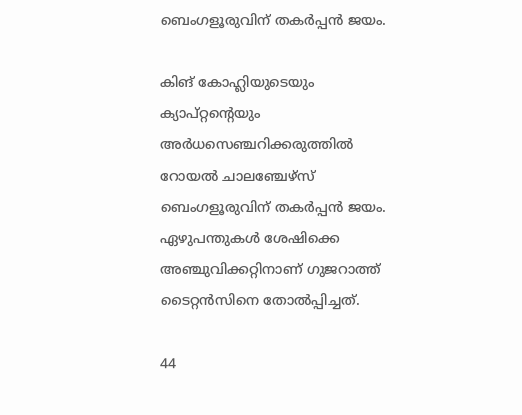ബെംഗളൂരുവിന് തകര്‍പ്പന്‍ ജയം.

കിങ് കോഹ്ലിയുടെയും ക്യാപ്റ്റന്റെയും അർധസെഞ്ചറിക്കരുത്തിൽ റോയല്‍ ചാലഞ്ചേഴ്‌സ് ബെംഗളൂരുവിന് തകര്‍പ്പന്‍ ജയം.
ഏഴുപന്തുകള്‍ ശേഷിക്കെ അഞ്ചുവിക്കറ്റിനാണ് ഗുജറാത്ത് ടൈറ്റന്‍സിനെ തോല്‍പ്പിച്ചത്.

44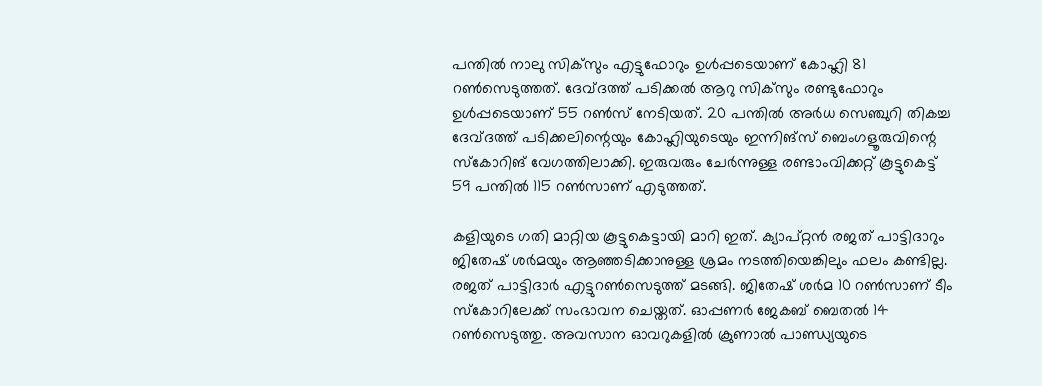പന്തില്‍ നാലു സിക്‌സും എട്ടുഫോറും ഉള്‍പ്പടെയാണ് കോഹ്ലി 81 റണ്‍സെടുത്തത്. ദേവ്ദത്ത് പടിക്കല്‍ ആറു സിക്‌സും രണ്ടുഫോറും ഉള്‍പ്പടെയാണ് 55 റണ്‍സ് നേടിയത്. 20 പന്തില്‍ അര്‍ധ സെഞ്ചുറി തികച്ച ദേവ്ദത്ത് പടിക്കലിന്റെയും കോഹ്ലിയുടെയും ഇന്നിങ്‌സ് ബെംഗളൂരുവിന്റെ സ്‌കോറിങ് വേഗത്തിലാക്കി. ഇരുവരും ചേര്‍ന്നുള്ള രണ്ടാംവിക്കറ്റ് കൂട്ടുകെട്ട് 59 പന്തില്‍ 115 റണ്‍സാണ് എടുത്തത്.

കളിയുടെ ഗതി മാറ്റിയ കൂട്ടുകെട്ടായി മാറി ഇത്. ക്യാപ്റ്റന്‍ രജത് പാട്ടിദാറും ജിതേഷ് ശര്‍മയും ആഞ്ഞടിക്കാനുള്ള ശ്രമം നടത്തിയെങ്കിലും ഫലം കണ്ടില്ല. രജത് പാട്ടിദാര്‍ എട്ടുറണ്‍സെടുത്ത് മടങ്ങി. ജിതേഷ് ശര്‍മ 10 റണ്‍സാണ് ടീം സ്‌കോറിലേക്ക് സംഭാവന ചെയ്തത്. ഓപ്പണര്‍ ജേകബ് ബെതല്‍ 14 റണ്‍സെടുത്തു. അവസാന ഓവറുകളില്‍ ക്രുണാല്‍ പാണ്ഡ്യയുടെ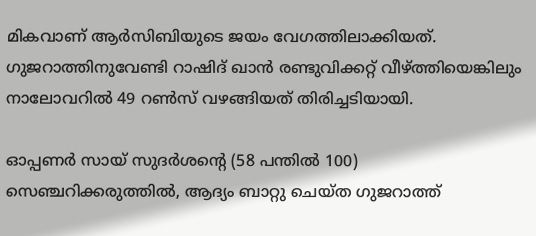മികവാണ് ആര്‍സിബിയുടെ ജയം വേഗത്തിലാക്കിയത്. ഗുജറാത്തിനുവേണ്ടി റാഷിദ് ഖാന്‍ രണ്ടുവിക്കറ്റ് വീഴ്ത്തിയെങ്കിലും നാലോവറില്‍ 49 റണ്‍സ് വഴങ്ങിയത് തിരിച്ചടിയായി.

ഓപ്പണർ സായ് സുദർശന്റെ (58 പന്തിൽ 100) സെഞ്ചറിക്കരുത്തിൽ, ആദ്യം ബാറ്റു ചെയ്ത ഗുജറാത്ത്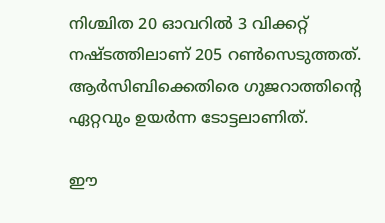നിശ്ചിത 20 ഓവറിൽ 3 വിക്കറ്റ് നഷ്ടത്തിലാണ് 205 റൺസെടുത്തത്. ആർസിബിക്കെതിരെ ഗുജറാത്തിന്റെ ഏറ്റവും ഉയർന്ന ടോട്ടലാണിത്.

ഈ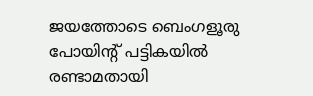ജയത്തോടെ ബെംഗളൂരു പോയിന്റ് പട്ടികയിൽ രണ്ടാമതായി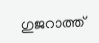ഗുജറാത്ത്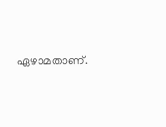ഏഴാമതാണ്.